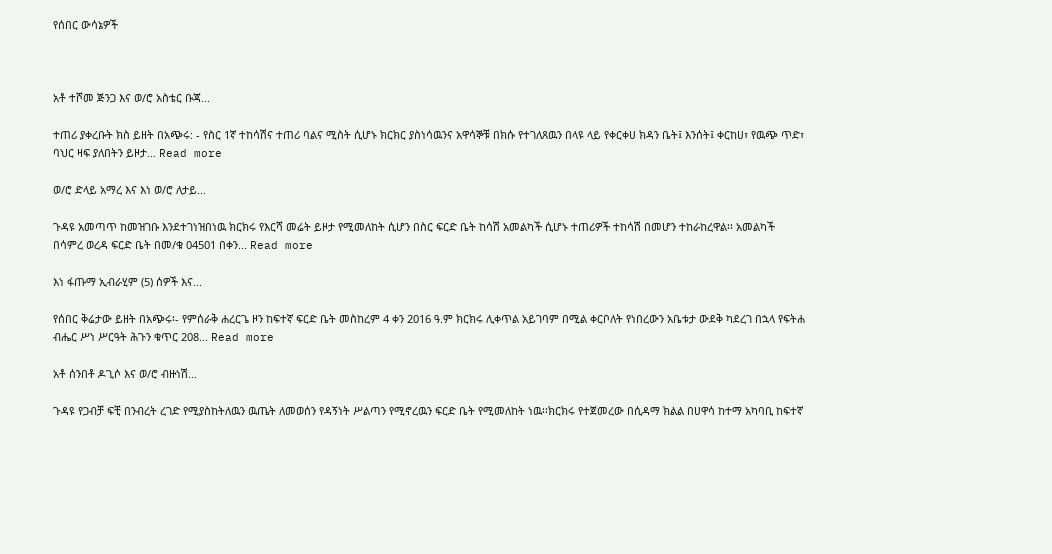የሰበር ውሳኔዎች



አቶ ተሾመ ጅንጋ እና ወ/ሮ አስቴር ቡጃ...

ተጠሪ ያቀረቡት ክስ ይዘት በአጭሩ: - የስር 1ኛ ተከሳሽና ተጠሪ ባልና ሚስት ሲሆኑ ክርክር ያስነሳዉንና አዋሳኞቹ በክሱ የተገለጸዉን በላዩ ላይ የቀርቀሀ ክዳን ቤት፤ እንሰት፤ ቀርከሀ፣ የዉጭ ጥድ፣ ባህር ዛፍ ያለበትን ይዞታ... Read more

ወ/ሮ ድላይ አማረ እና እነ ወ/ሮ ለታይ...

ጉዳዩ አመጣጥ ከመዝገቡ እንደተገነዝበነዉ ክርክሩ የእርሻ መሬት ይዞታ የሚመለከት ሲሆን በስር ፍርድ ቤት ከሳሽ አመልካች ሲሆኑ ተጠሪዎች ተከሳሽ በመሆን ተከራከረዋል፡፡ አመልካች በሳምረ ወረዳ ፍርድ ቤት በመ/ቁ 04501 በቀን... Read more

እነ ፋጡማ ኢብራሂም (5) ሰዎች እና...

የሰበር ቅሬታው ይዘት በአጭሩ፡- የምሰራቅ ሐረርጌ ዞን ከፍተኛ ፍርድ ቤት መስከረም 4 ቀን 2016 ዓ.ም ክርክሩ ሊቀጥል አይገባም በሚል ቀርቦለት የነበረውን አቤቱታ ውደቅ ካደረገ በኋላ የፍትሐ ብሔር ሥነ ሥርዓት ሕጉን ቁጥር 208... Read more

አቶ ሰንበቶ ዶጊሶ እና ወ/ሮ ብዙነሽ...

ጉዳዩ የጋብቻ ፍቺ በንብረት ረገድ የሚያስከትለዉን ዉጤት ለመወሰን የዳኝነት ሥልጣን የሚኖረዉን ፍርድ ቤት የሚመለከት ነዉ፡፡ክርክሩ የተጀመረው በሲዳማ ክልል በሀዋሳ ከተማ አካባቢ ከፍተኛ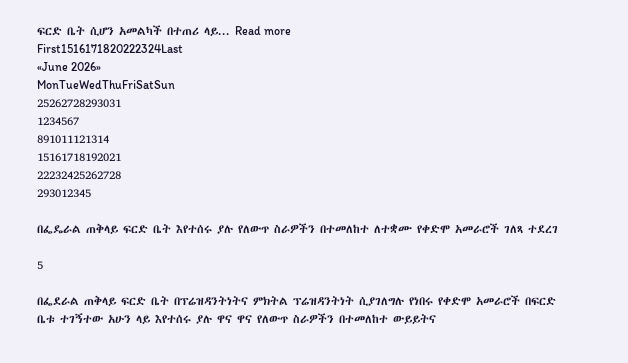ፍርድ ቤት ሲሆን አመልካች በተጠሪ ላይ... Read more
First1516171820222324Last
«June 2026»
MonTueWedThuFriSatSun
25262728293031
1234567
891011121314
15161718192021
22232425262728
293012345

በፌዴራል ጠቅላይ ፍርድ ቤት እየተሰሩ ያሉ የለውጥ ስራዎችን በተመለከተ ለተቋሙ የቀድሞ አመራሮች ገለጻ ተደረገ

5

በፌደራል ጠቅላይ ፍርድ ቤት በፕሬዝዳንትነትና ምክትል ፕሬዝዳንትነት ሲያገለግሉ የነበሩ የቀድሞ አመራሮች በፍርድ ቤቱ ተገኝተው አሁን ላይ እየተሰሩ ያሉ ዋና ዋና የለውጥ ስራዎችን በተመለከተ ውይይትና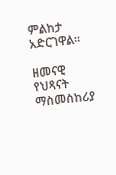ምልከታ አድርገዋል።

ዘመናዊ የህጻናት ማስመስከሪያ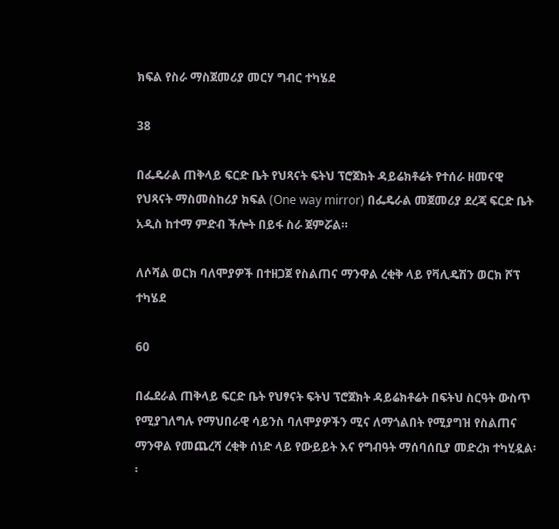ክፍል የስራ ማስጀመሪያ መርሃ ግብር ተካሄደ

38

በፌዴራል ጠቅላይ ፍርድ ቤት የህጻናት ፍትህ ፕሮጀክት ዳይሬክቶሬት የተሰራ ዘመናዊ የህጻናት ማስመስከሪያ ክፍል (One way mirror) በፌዴራል መጀመሪያ ደረጃ ፍርድ ቤት አዲስ ከተማ ምድብ ችሎት በይፋ ስራ ጀምሯል።

ለሶሻል ወርክ ባለሞያዎች በተዘጋጀ የስልጠና ማንዋል ረቂቅ ላይ የቫሊዴሽን ወርክ ሾፕ ተካሄደ

60

በፌደራል ጠቅላይ ፍርድ ቤት የህፃናት ፍትህ ፕሮጀክት ዳይሬክቶሬት በፍትህ ስርዓት ውስጥ የሚያገለግሉ የማህበራዊ ሳይንስ ባለሞያዎችን ሚና ለማጎልበት የሚያግዝ የስልጠና ማንዋል የመጨረሻ ረቂቅ ሰነድ ላይ የውይይት እና የግብዓት ማሰባሰቢያ መድረክ ተካሂዷል፡፡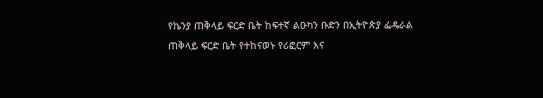የኬንያ ጠቅላይ ፍርድ ቤት ከፍተኛ ልዑካን ቡድን በኢትዮጵያ ፌዴራል ጠቅላይ ፍርድ ቤት የተከናወኑ የሪፎርም እና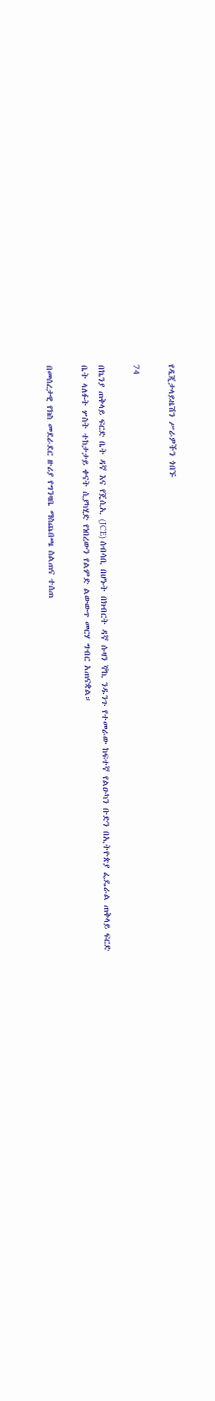የዲጂታላይዜሽን ሥራዎችን ጎበኙ

74

በኬንያ ጠቅላይ ፍርድ ቤት ዳኛ እና የጄሲኢ (JCE) ሰብሳቢ በሆኑት በክብርት ዳኛ ሱዛን ኞኪ ንዱንጉ የተመራው ከፍተኛ የልዑካን ቡድን በኢትዮጵያ ፌዴራል ጠቅላይ ፍርድ ቤት ላለፉት ሦስት ተከታታይ ቀናት ሲያካሂድ የነበረውን የልምድ ልውውጥ መርሃ ግብር አጠናቋል።

በመሰረታዊ የክስ መደራደር ዙሪያ የግንዛቤ ማስጨበጫ ስልጠና ተሰጠ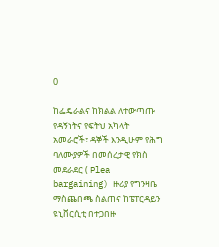0

ከፌዴራልና ከክልል ለተውጣጡ የዳኝነትና የፍትህ አካላት አመራሮች፣ ዳኞች እንዲሁም የሕግ ባለሙያዎች በመሰረታዊ የክስ መደራደር ( Plea bargaining) ዙሪያ የግንዛቤ ማስጨበጫ ስልጠና ከፔፐርዳይን ዩኒቨርሲቲ በተጋበዙ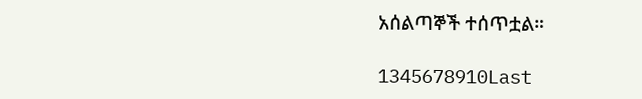አሰልጣኞች ተሰጥቷል።

1345678910Last